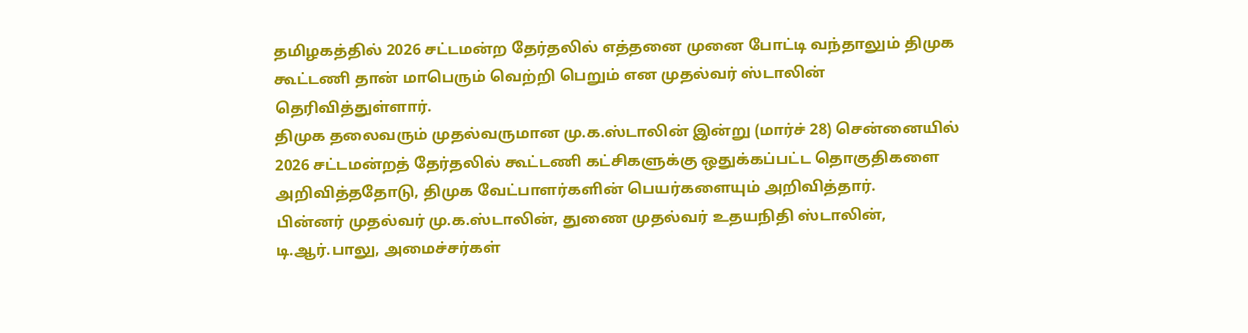தமிழகத்தில் 2026 சட்டமன்ற தேர்தலில் எத்தனை முனை போட்டி வந்தாலும் திமுக கூட்டணி தான் மாபெரும் வெற்றி பெறும் என முதல்வர் ஸ்டாலின் தெரிவித்துள்ளார்.
திமுக தலைவரும் முதல்வருமான மு.க.ஸ்டாலின் இன்று (மார்ச் 28) சென்னையில் 2026 சட்டமன்றத் தேர்தலில் கூட்டணி கட்சிகளுக்கு ஒதுக்கப்பட்ட தொகுதிகளை அறிவித்ததோடு, திமுக வேட்பாளர்களின் பெயர்களையும் அறிவித்தார்.
பின்னர் முதல்வர் மு.க.ஸ்டாலின், துணை முதல்வர் உதயநிதி ஸ்டாலின், டி.ஆர்.பாலு, அமைச்சர்கள்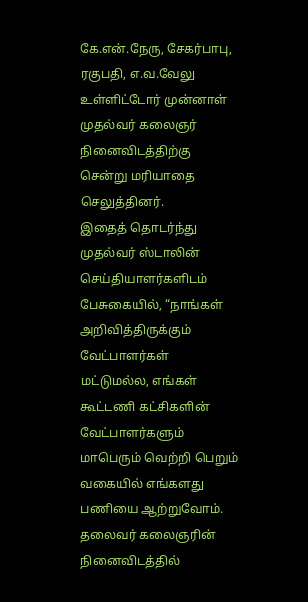கே.என்.நேரு, சேகர்பாபு, ரகுபதி, எ.வ.வேலு உள்ளிட்டோர் முன்னாள் முதல்வர் கலைஞர் நினைவிடத்திற்கு சென்று மரியாதை செலுத்தினர்.
இதைத் தொடர்ந்து முதல்வர் ஸ்டாலின் செய்தியாளர்களிடம் பேசுகையில், “நாங்கள் அறிவித்திருக்கும் வேட்பாளர்கள் மட்டுமல்ல, எங்கள் கூட்டணி கட்சிகளின் வேட்பாளர்களும் மாபெரும் வெற்றி பெறும் வகையில் எங்களது பணியை ஆற்றுவோம். தலைவர் கலைஞரின் நினைவிடத்தில்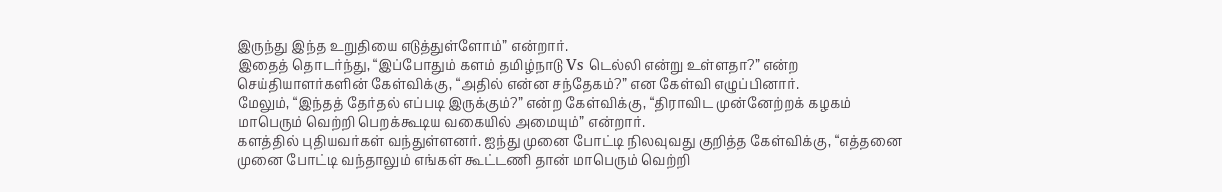இருந்து இந்த உறுதியை எடுத்துள்ளோம்” என்றார்.
இதைத் தொடர்ந்து, “இப்போதும் களம் தமிழ்நாடு Vs டெல்லி என்று உள்ளதா?” என்ற செய்தியாளர்களின் கேள்விக்கு, “அதில் என்ன சந்தேகம்?” என கேள்வி எழுப்பினார்.
மேலும், “இந்தத் தேர்தல் எப்படி இருக்கும்?” என்ற கேள்விக்கு, “திராவிட முன்னேற்றக் கழகம் மாபெரும் வெற்றி பெறக்கூடிய வகையில் அமையும்” என்றார்.
களத்தில் புதியவர்கள் வந்துள்ளனர். ஐந்து முனை போட்டி நிலவுவது குறித்த கேள்விக்கு, “எத்தனை முனை போட்டி வந்தாலும் எங்கள் கூட்டணி தான் மாபெரும் வெற்றி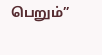பெறும்”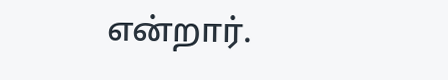என்றார்.